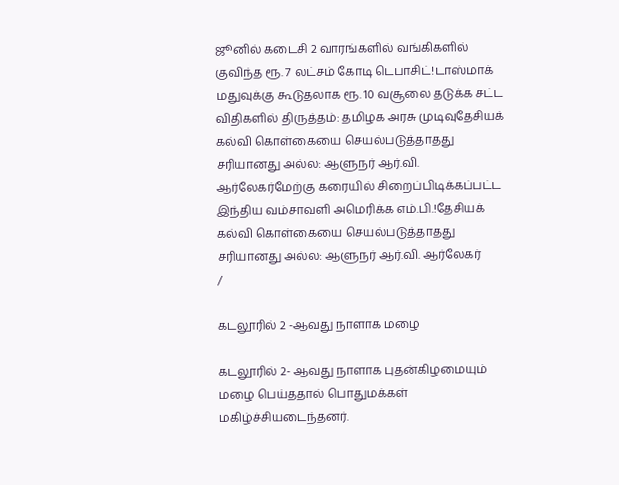ஜூனில் கடைசி 2 வாரங்களில் வங்கிகளில் குவிந்த ரூ. 7 லட்சம் கோடி டெபாசிட்!டாஸ்மாக் மதுவுக்கு கூடுதலாக ரூ. 10 வசூலை தடுக்க சட்ட விதிகளில் திருத்தம்: தமிழக அரசு முடிவுதேசியக் கல்வி கொள்கையை செயல்படுத்தாதது சரியானது அல்ல: ஆளுநர் ஆர்.வி. ஆர்லேகர்மேற்கு கரையில் சிறைப்பிடிக்கப்பட்ட இந்திய வம்சாவளி அமெரிக்க எம்.பி.!தேசியக் கல்வி கொள்கையை செயல்படுத்தாதது சரியானது அல்ல: ஆளுநர் ஆர்.வி. ஆர்லேகர்
/

கடலூரில் 2 -ஆவது நாளாக மழை

கடலூரில் 2- ஆவது நாளாக புதன்கிழமையும் மழை பெய்ததால் பொதுமக்கள் மகிழ்ச்சியடைந்தனர்.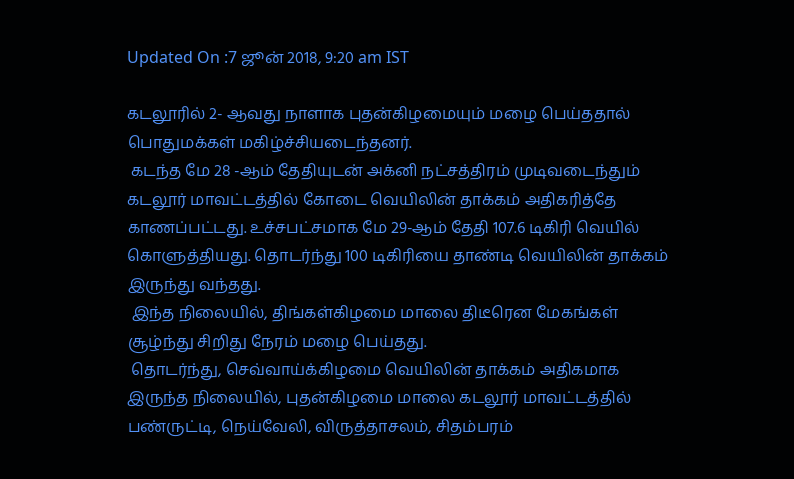Updated On :7 ஜூன் 2018, 9:20 am IST

கடலூரில் 2- ஆவது நாளாக புதன்கிழமையும் மழை பெய்ததால் பொதுமக்கள் மகிழ்ச்சியடைந்தனர்.
 கடந்த மே 28 -ஆம் தேதியுடன் அக்னி நட்சத்திரம் முடிவடைந்தும் கடலூர் மாவட்டத்தில் கோடை வெயிலின் தாக்கம் அதிகரித்தே காணப்பட்டது. உச்சபட்சமாக மே 29-ஆம் தேதி 107.6 டிகிரி வெயில் கொளுத்தியது. தொடர்ந்து 100 டிகிரியை தாண்டி வெயிலின் தாக்கம் இருந்து வந்தது.
 இந்த நிலையில், திங்கள்கிழமை மாலை திடீரென மேகங்கள் சூழ்ந்து சிறிது நேரம் மழை பெய்தது.
 தொடர்ந்து, செவ்வாய்க்கிழமை வெயிலின் தாக்கம் அதிகமாக இருந்த நிலையில், புதன்கிழமை மாலை கடலூர் மாவட்டத்தில் பண்ருட்டி, நெய்வேலி, விருத்தாசலம், சிதம்பரம்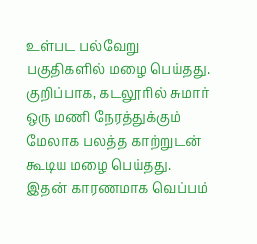உள்பட பல்வேறு பகுதிகளில் மழை பெய்தது. குறிப்பாக, கடலூரில் சுமார் ஒரு மணி நேரத்துக்கும் மேலாக பலத்த காற்றுடன் கூடிய மழை பெய்தது. இதன் காரணமாக வெப்பம்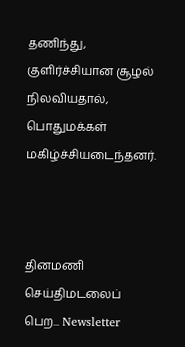தணிந்து, குளிர்ச்சியான சூழல் நிலவியதால், பொதுமக்கள் மகிழ்ச்சியடைந்தனர்.



தினமணி செய்திமடலைப் பெற... Newsletter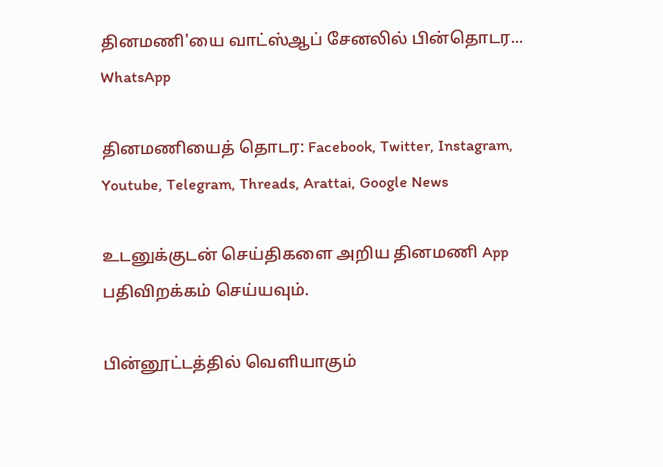தினமணி'யை வாட்ஸ்ஆப் சேனலில் பின்தொடர... WhatsApp

தினமணியைத் தொடர: Facebook, Twitter, Instagram, Youtube, Telegram, Threads, Arattai, Google News

உடனுக்குடன் செய்திகளை அறிய தினமணி App பதிவிறக்கம் செய்யவும்.

பின்னூட்டத்தில் வெளியாகும்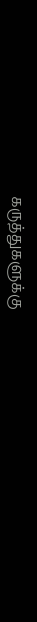கருத்துகளுக்கு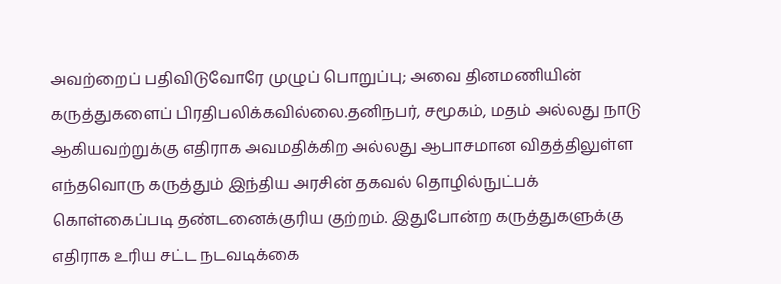அவற்றைப் பதிவிடுவோரே முழுப் பொறுப்பு; அவை தினமணியின் கருத்துகளைப் பிரதிபலிக்கவில்லை.தனிநபர், சமூகம், மதம் அல்லது நாடு ஆகியவற்றுக்கு எதிராக அவமதிக்கிற அல்லது ஆபாசமான விதத்திலுள்ள எந்தவொரு கருத்தும் இந்திய அரசின் தகவல் தொழில்நுட்பக் கொள்கைப்படி தண்டனைக்குரிய குற்றம். இதுபோன்ற கருத்துகளுக்கு எதிராக உரிய சட்ட நடவடிக்கை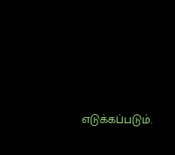எடுக்கப்படும்.